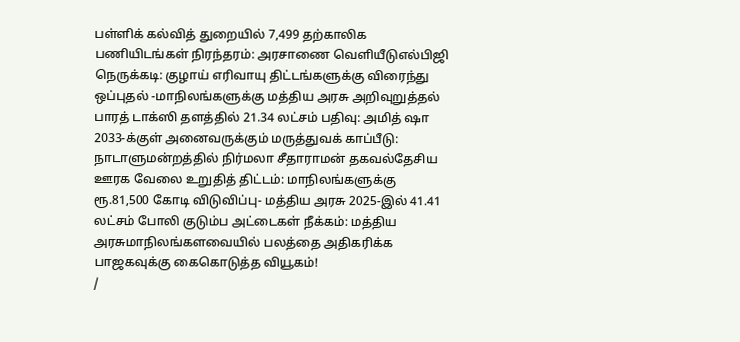பள்ளிக் கல்வித் துறையில் 7,499 தற்காலிக பணியிடங்கள் நிரந்தரம்: அரசாணை வெளியீடுஎல்பிஜி நெருக்கடி: குழாய் எரிவாயு திட்டங்களுக்கு விரைந்து ஒப்புதல் -மாநிலங்களுக்கு மத்திய அரசு அறிவுறுத்தல் பாரத் டாக்ஸி தளத்தில் 21.34 லட்சம் பதிவு: அமித் ஷா 2033-க்குள் அனைவருக்கும் மருத்துவக் காப்பீடு: நாடாளுமன்றத்தில் நிர்மலா சீதாராமன் தகவல்தேசிய ஊரக வேலை உறுதித் திட்டம்: மாநிலங்களுக்கு ரூ.81,500 கோடி விடுவிப்பு- மத்திய அரசு 2025-இல் 41.41 லட்சம் போலி குடும்ப அட்டைகள் நீக்கம்: மத்திய அரசுமாநிலங்களவையில் பலத்தை அதிகரிக்க பாஜகவுக்கு கைகொடுத்த வியூகம்!
/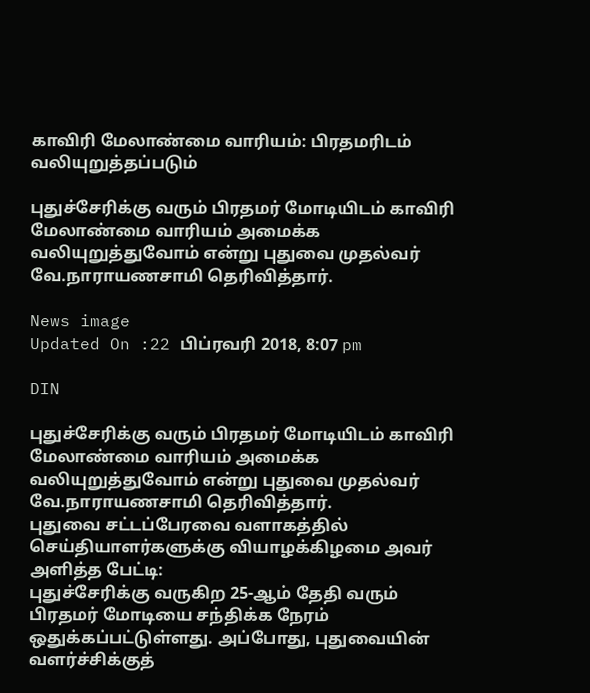காவிரி மேலாண்மை வாரியம்: பிரதமரிடம் வலியுறுத்தப்படும்

புதுச்சேரிக்கு வரும் பிரதமர் மோடியிடம் காவிரி மேலாண்மை வாரியம் அமைக்க வலியுறுத்துவோம் என்று புதுவை முதல்வர் வே.நாராயணசாமி தெரிவித்தார்.

News image
Updated On :22 பிப்ரவரி 2018, 8:07 pm

DIN

புதுச்சேரிக்கு வரும் பிரதமர் மோடியிடம் காவிரி மேலாண்மை வாரியம் அமைக்க வலியுறுத்துவோம் என்று புதுவை முதல்வர் வே.நாராயணசாமி தெரிவித்தார்.
புதுவை சட்டப்பேரவை வளாகத்தில் செய்தியாளர்களுக்கு வியாழக்கிழமை அவர் அளித்த பேட்டி:
புதுச்சேரிக்கு வருகிற 25-ஆம் தேதி வரும் பிரதமர் மோடியை சந்திக்க நேரம் ஒதுக்கப்பட்டுள்ளது. அப்போது, புதுவையின் வளர்ச்சிக்குத்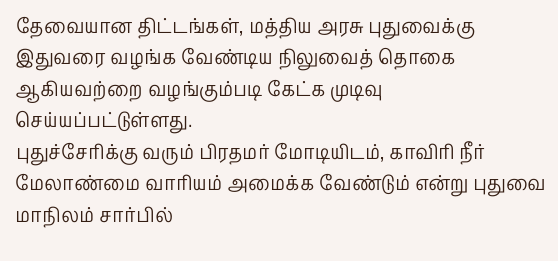தேவையான திட்டங்கள், மத்திய அரசு புதுவைக்கு இதுவரை வழங்க வேண்டிய நிலுவைத் தொகை ஆகியவற்றை வழங்கும்படி கேட்க முடிவு செய்யப்பட்டுள்ளது.
புதுச்சேரிக்கு வரும் பிரதமர் மோடியிடம், காவிரி நீர் மேலாண்மை வாரியம் அமைக்க வேண்டும் என்று புதுவை மாநிலம் சார்பில்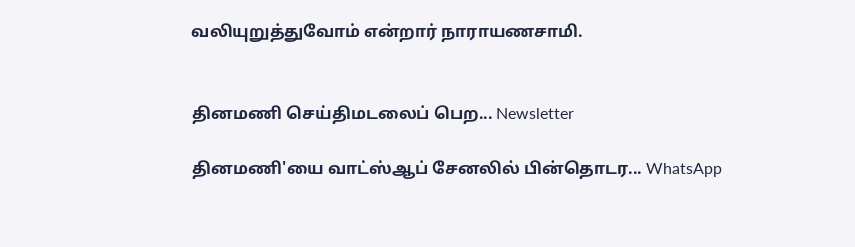வலியுறுத்துவோம் என்றார் நாராயணசாமி.


தினமணி செய்திமடலைப் பெற... Newsletter

தினமணி'யை வாட்ஸ்ஆப் சேனலில் பின்தொடர... WhatsApp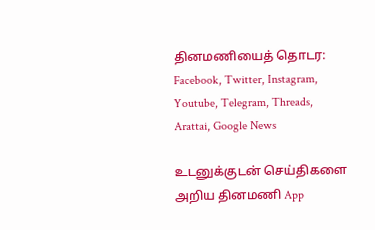தினமணியைத் தொடர: Facebook, Twitter, Instagram, Youtube, Telegram, Threads, Arattai, Google News

உடனுக்குடன் செய்திகளை அறிய தினமணி App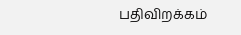பதிவிறக்கம்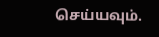செய்யவும்.